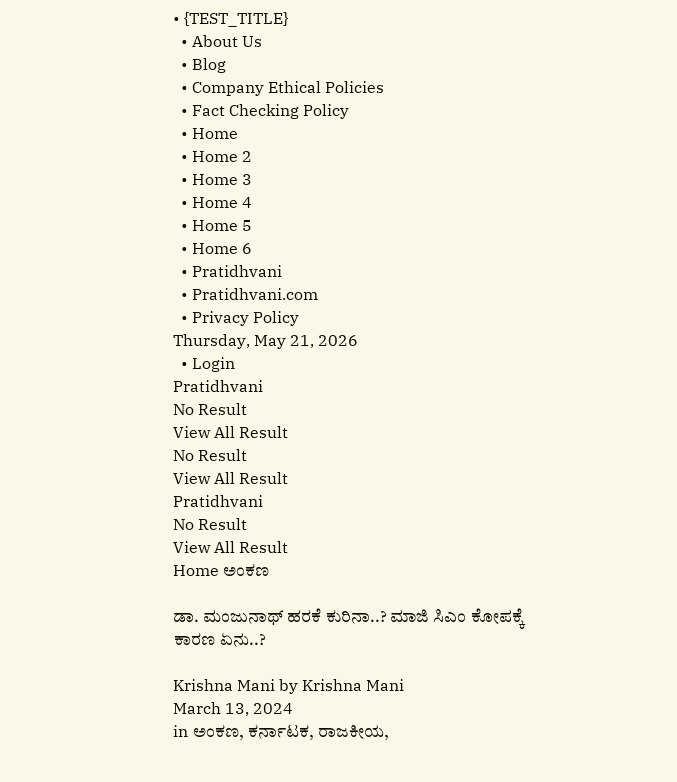• {TEST_TITLE}
  • About Us
  • Blog
  • Company Ethical Policies
  • Fact Checking Policy
  • Home
  • Home 2
  • Home 3
  • Home 4
  • Home 5
  • Home 6
  • Pratidhvani
  • Pratidhvani.com
  • Privacy Policy
Thursday, May 21, 2026
  • Login
Pratidhvani
No Result
View All Result
No Result
View All Result
Pratidhvani
No Result
View All Result
Home ಅಂಕಣ

ಡಾ. ಮಂಜುನಾಥ್‌ ಹರಕೆ ಕುರಿನಾ..? ಮಾಜಿ ಸಿಎಂ ಕೋಪಕ್ಕೆ ಕಾರಣ ಏನು..?

Krishna Mani by Krishna Mani
March 13, 2024
in ಅಂಕಣ, ಕರ್ನಾಟಕ, ರಾಜಕೀಯ,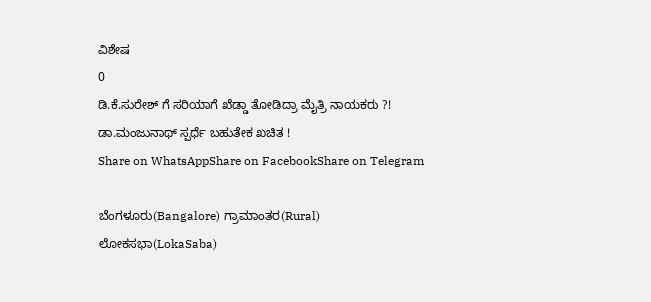ವಿಶೇಷ
0
ಡಿ.ಕೆ.ಸುರೇಶ್ ಗೆ ಸರಿಯಾಗೆ ಖೆಡ್ಡಾ ತೋಡಿದ್ರಾ ಮೈತ್ರಿ ನಾಯಕರು ?! ಡಾ.ಮಂಜುನಾಥ್ ಸ್ಪರ್ಧೆ ಬಹುತೇಕ ಖಚಿತ !
Share on WhatsAppShare on FacebookShare on Telegram

ಬೆಂಗಳೂರು(Bangalore) ಗ್ರಾಮಾಂತರ(Rural) ಲೋಕಸಭಾ(LokaSaba)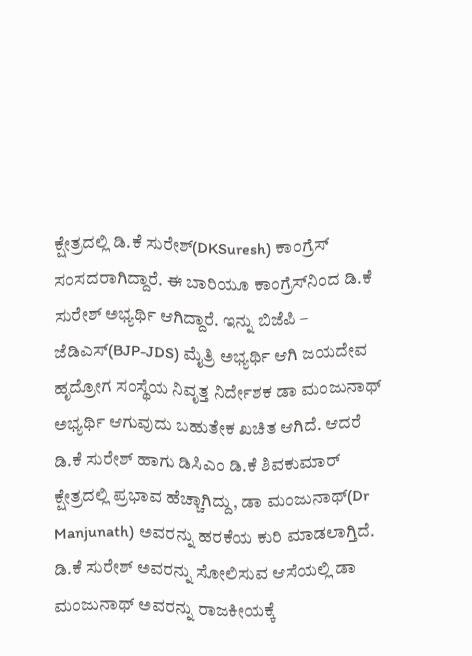ಕ್ಷೇತ್ರದಲ್ಲಿ ಡಿ.ಕೆ ಸುರೇಶ್‌‌(DKSuresh) ಕಾಂಗ್ರೆಸ್‌ ಸಂಸದರಾಗಿದ್ದಾರೆ. ಈ ಬಾರಿಯೂ ಕಾಂಗ್ರೆಸ್‌ನಿಂದ ಡಿ.ಕೆ ಸುರೇಶ್‌ ಅಭ್ಯರ್ಥಿ ಆಗಿದ್ದಾರೆ. ಇನ್ನು ಬಿಜೆಪಿ – ಜೆಡಿಎಸ್‌(BJP-JDS) ಮೈತ್ರಿ ಅಭ್ಯರ್ಥಿ ಆಗಿ ಜಯದೇವ ಹೃದ್ರೋಗ ಸಂಸ್ಥೆಯ ನಿವೃತ್ತ ನಿರ್ದೇಶಕ ಡಾ ಮಂಜುನಾಥ್‌ ಅಭ್ಯರ್ಥಿ ಆಗುವುದು ಬಹುತೇಕ ಖಚಿತ ಆಗಿದೆ. ಆದರೆ ಡಿ.ಕೆ ಸುರೇಶ್‌ ಹಾಗು ಡಿಸಿಎಂ ಡಿ.ಕೆ ಶಿವಕುಮಾರ್‌‌ ಕ್ಷೇತ್ರದಲ್ಲಿ ಪ್ರಭಾವ ಹೆಚ್ಚಾಗಿದ್ದು, ಡಾ ಮಂಜುನಾಥ್‌(Dr Manjunath) ಅವರನ್ನು ಹರಕೆಯ ಕುರಿ ಮಾಡಲಾಗ್ತಿದೆ. ಡಿ.ಕೆ ಸುರೇಶ್‌ ಅವರನ್ನು ಸೋಲಿಸುವ ಆಸೆಯಲ್ಲಿ ಡಾ ಮಂಜುನಾಥ್‌ ಅವರನ್ನು ರಾಜಕೀಯಕ್ಕೆ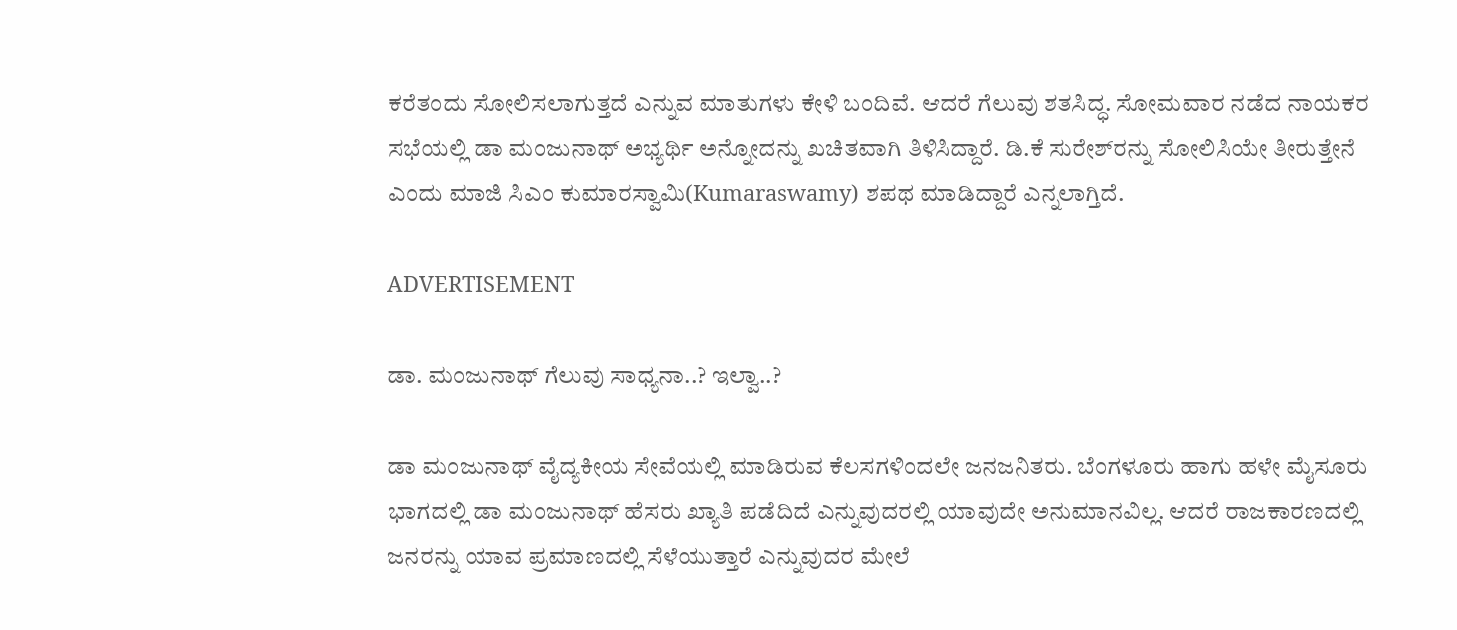ಕರೆತಂದು ಸೋಲಿಸಲಾಗುತ್ತದೆ ಎನ್ನುವ ಮಾತುಗಳು ಕೇಳಿ ಬಂದಿವೆ. ಆದರೆ ಗೆಲುವು ಶತಸಿದ್ಧ. ಸೋಮವಾರ ನಡೆದ ನಾಯಕರ ಸಭೆಯಲ್ಲಿ ಡಾ ಮಂಜುನಾಥ್‌ ಅಭ್ಯರ್ಥಿ ಅನ್ನೋದನ್ನು ಖಚಿತವಾಗಿ ತಿಳಿಸಿದ್ದಾರೆ. ಡಿ.ಕೆ ಸುರೇಶ್‌ರನ್ನು ಸೋಲಿಸಿಯೇ ತೀರುತ್ತೇನೆ ಎಂದು ಮಾಜಿ ಸಿಎಂ ಕುಮಾರಸ್ವಾಮಿ(Kumaraswamy) ಶಪಥ ಮಾಡಿದ್ದಾರೆ ಎನ್ನಲಾಗ್ತಿದೆ.

ADVERTISEMENT

ಡಾ. ಮಂಜುನಾಥ್‌ ಗೆಲುವು ಸಾಧ್ಯನಾ..? ಇಲ್ವಾ..?

ಡಾ ಮಂಜುನಾಥ್‌ ವೈದ್ಯಕೀಯ ಸೇವೆಯಲ್ಲಿ ಮಾಡಿರುವ ಕೆಲಸಗಳಿಂದಲೇ ಜನಜನಿತರು. ಬೆಂಗಳೂರು ಹಾಗು ಹಳೇ ಮೈಸೂರು ಭಾಗದಲ್ಲಿ ಡಾ ಮಂಜುನಾಥ್‌ ಹೆಸರು ಖ್ಯಾತಿ ಪಡೆದಿದೆ ಎನ್ನುವುದರಲ್ಲಿ ಯಾವುದೇ ಅನುಮಾನವಿಲ್ಲ. ಆದರೆ ರಾಜಕಾರಣದಲ್ಲಿ ಜನರನ್ನು ಯಾವ ಪ್ರಮಾಣದಲ್ಲಿ ಸೆಳೆಯುತ್ತಾರೆ ಎನ್ನುವುದರ ಮೇಲೆ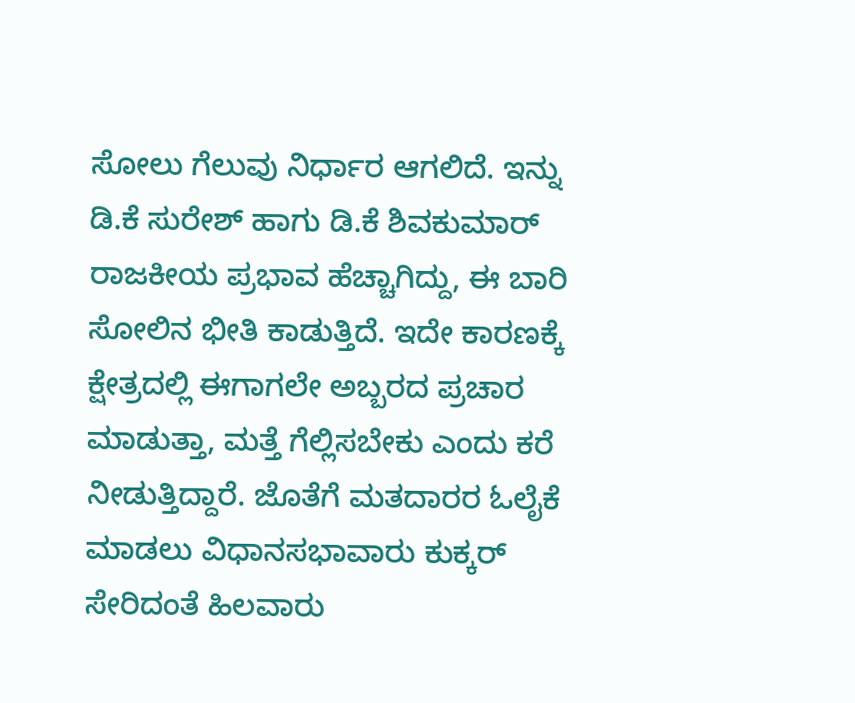ಸೋಲು ಗೆಲುವು ನಿರ್ಧಾರ ಆಗಲಿದೆ. ಇನ್ನು ಡಿ.ಕೆ ಸುರೇಶ್‌ ಹಾಗು ಡಿ.ಕೆ ಶಿವಕುಮಾರ್‌ ರಾಜಕೀಯ ಪ್ರಭಾವ ಹೆಚ್ಚಾಗಿದ್ದು, ಈ ಬಾರಿ ಸೋಲಿನ ಭೀತಿ ಕಾಡುತ್ತಿದೆ. ಇದೇ ಕಾರಣಕ್ಕೆ ಕ್ಷೇತ್ರದಲ್ಲಿ ಈಗಾಗಲೇ ಅಬ್ಬರದ ಪ್ರಚಾರ ಮಾಡುತ್ತಾ, ಮತ್ತೆ ಗೆಲ್ಲಿಸಬೇಕು ಎಂದು ಕರೆ ನೀಡುತ್ತಿದ್ದಾರೆ. ಜೊತೆಗೆ ಮತದಾರರ ಓಲೈಕೆ ಮಾಡಲು ವಿಧಾನಸಭಾವಾರು ಕುಕ್ಕರ್‌ ಸೇರಿದಂತೆ ಹಿಲವಾರು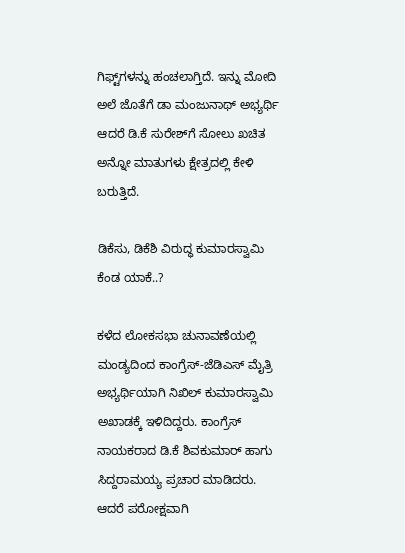ಗಿಫ್ಟ್‌ಗಳನ್ನು ಹಂಚಲಾಗ್ತಿದೆ. ಇನ್ನು ಮೋದಿ ಅಲೆ ಜೊತೆಗೆ ಡಾ ಮಂಜುನಾಥ್‌ ಅಭ್ಯರ್ಥಿ ಆದರೆ ಡಿ.ಕೆ ಸುರೇಶ್‌ಗೆ ಸೋಲು ಖಚಿತ ಅನ್ನೋ ಮಾತುಗಳು ಕ್ಷೇತ್ರದಲ್ಲಿ ಕೇಳಿ ಬರುತ್ತಿದೆ.

ಡಿಕೆಸು, ಡಿಕೆಶಿ ವಿರುದ್ಧ ಕುಮಾರಸ್ವಾಮಿ ಕೆಂಡ ಯಾಕೆ..?

ಕಳೆದ ಲೋಕಸಭಾ ಚುನಾವಣೆಯಲ್ಲಿ ಮಂಡ್ಯದಿಂದ ಕಾಂಗ್ರೆಸ್‌-ಜೆಡಿಎಸ್‌ ಮೈತ್ರಿ ಅಭ್ಯರ್ಥಿಯಾಗಿ ನಿಖಿಲ್‌ ಕುಮಾರಸ್ವಾಮಿ ಅಖಾಡಕ್ಕೆ ಇಳಿದಿದ್ದರು. ಕಾಂಗ್ರೆಸ್‌ ನಾಯಕರಾದ ಡಿ.ಕೆ ಶಿವಕುಮಾರ್‌ ಹಾಗು ಸಿದ್ದರಾಮಯ್ಯ ಪ್ರಚಾರ ಮಾಡಿದರು. ಆದರೆ ಪರೋಕ್ಷವಾಗಿ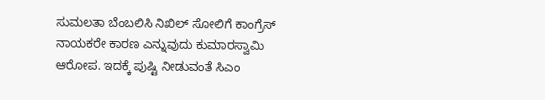ಸುಮಲತಾ ಬೆಂಬಲಿಸಿ ನಿಖಿಲ್‌ ಸೋಲಿಗೆ ಕಾಂಗ್ರೆಸ್‌ ನಾಯಕರೇ ಕಾರಣ ಎನ್ನುವುದು ಕುಮಾರಸ್ವಾಮಿ ಆರೋಪ. ಇದಕ್ಕೆ ಪುಷ್ಟಿ ನೀಡುವಂತೆ ಸಿಎಂ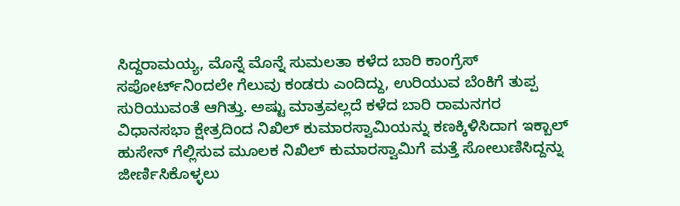ಸಿದ್ದರಾಮಯ್ಯ, ಮೊನ್ನೆ ಮೊನ್ನೆ ಸುಮಲತಾ ಕಳೆದ ಬಾರಿ ಕಾಂಗ್ರೆಸ್‌ ಸಪೋರ್ಟ್‌ನಿಂದಲೇ ಗೆಲುವು ಕಂಡರು ಎಂದಿದ್ದು, ಉರಿಯುವ ಬೆಂಕಿಗೆ ತುಪ್ಪ ಸುರಿಯುವಂತೆ ಆಗಿತ್ತು. ಅಷ್ಟು ಮಾತ್ರವಲ್ಲದೆ ಕಳೆದ ಬಾರಿ ರಾಮನಗರ ವಿಧಾನಸಭಾ ಕ್ಷೇತ್ರದಿಂದ ನಿಖಿಲ್‌ ಕುಮಾರಸ್ವಾಮಿಯನ್ನು ಕಣಕ್ಕಿಳಿಸಿದಾಗ ಇಕ್ಬಾಲ್‌ ಹುಸೇನ್‌ ಗೆಲ್ಲಿಸುವ ಮೂಲಕ ನಿಖಿಲ್‌ ಕುಮಾರಸ್ವಾಮಿಗೆ ಮತ್ತೆ ಸೋಲುಣಿಸಿದ್ದನ್ನು ಜೀರ್ಣಿಸಿಕೊಳ್ಳಲು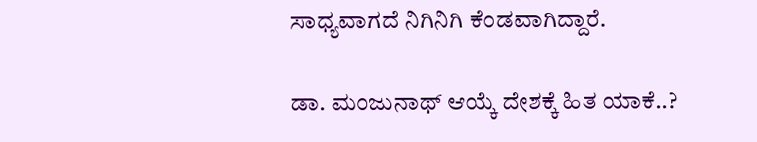ಸಾಧ್ಯವಾಗದೆ ನಿಗಿನಿಗಿ ಕೆಂಡವಾಗಿದ್ದಾರೆ.

ಡಾ. ಮಂಜುನಾಥ್‌ ಆಯ್ಕೆ ದೇಶಕ್ಕೆ ಹಿತ ಯಾಕೆ..?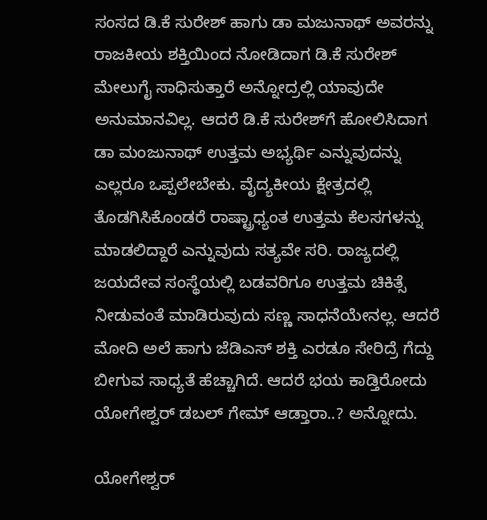ಸಂಸದ ಡಿ.ಕೆ ಸುರೇಶ್‌ ಹಾಗು ಡಾ ಮಜುನಾಥ್‌ ಅವರನ್ನು ರಾಜಕೀಯ ಶಕ್ತಿಯಿಂದ ನೋಡಿದಾಗ ಡಿ.ಕೆ ಸುರೇಶ್‌ ಮೇಲುಗೈ ಸಾಧಿಸುತ್ತಾರೆ ಅನ್ನೋದ್ರಲ್ಲಿ ಯಾವುದೇ ಅನುಮಾನವಿಲ್ಲ. ಆದರೆ ಡಿ.ಕೆ ಸುರೇಶ್‌ಗೆ ಹೋಲಿಸಿದಾಗ ಡಾ ಮಂಜುನಾಥ್‌ ಉತ್ತಮ ಅಭ್ಯರ್ಥಿ ಎನ್ನುವುದನ್ನು ಎಲ್ಲರೂ ಒಪ್ಪಲೇಬೇಕು. ವೈದ್ಯಕೀಯ ಕ್ಷೇತ್ರದಲ್ಲಿ ತೊಡಗಿಸಿಕೊಂಡರೆ ರಾಷ್ಟ್ರಾಧ್ಯಂತ ಉತ್ತಮ ಕೆಲಸಗಳನ್ನು ಮಾಡಲಿದ್ದಾರೆ ಎನ್ನುವುದು ಸತ್ಯವೇ ಸರಿ. ರಾಜ್ಯದಲ್ಲಿ ಜಯದೇವ ಸಂಸ್ಥೆಯಲ್ಲಿ ಬಡವರಿಗೂ ಉತ್ತಮ ಚಿಕಿತ್ಸೆ ನೀಡುವಂತೆ ಮಾಡಿರುವುದು ಸಣ್ಣ ಸಾಧನೆಯೇನಲ್ಲ. ಆದರೆ ಮೋದಿ ಅಲೆ ಹಾಗು ಜೆಡಿಎಸ್‌ ಶಕ್ತಿ ಎರಡೂ ಸೇರಿದ್ರೆ ಗೆದ್ದು ಬೀಗುವ ಸಾಧ್ಯತೆ ಹೆಚ್ಚಾಗಿದೆ. ಆದರೆ ಭಯ ಕಾಡ್ತಿರೋದು ಯೋಗೇಶ್ವರ್‌ ಡಬಲ್‌ ಗೇಮ್‌ ಆಡ್ತಾರಾ..? ಅನ್ನೋದು.

ಯೋಗೇಶ್ವರ್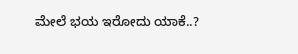ಮೇಲೆ ಭಯ ಇರೋದು ಯಾಕೆ..?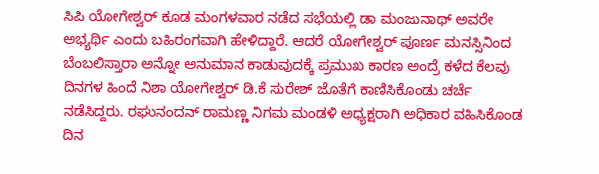ಸಿಪಿ ಯೋಗೇಶ್ವರ್‌ ಕೂಡ ಮಂಗಳವಾರ ನಡೆದ ಸಭೆಯಲ್ಲಿ ಡಾ ಮಂಜುನಾಥ್‌ ಅವರೇ ಅಭ್ಯರ್ಥಿ ಎಂದು ಬಹಿರಂಗವಾಗಿ ಹೇಳಿದ್ದಾರೆ. ಆದರೆ ಯೋಗೇಶ್ವರ್‌ ಪೂರ್ಣ ಮನಸ್ಸಿನಿಂದ ಬೆಂಬಲಿಸ್ತಾರಾ ಅನ್ನೋ ಅನುಮಾನ ಕಾಡುವುದಕ್ಕೆ ಪ್ರಮುಖ ಕಾರಣ ಅಂದ್ರೆ ಕಳೆದ ಕೆಲವು ದಿನಗಳ ಹಿಂದೆ ನಿಶಾ ಯೋಗೇಶ್ವರ್‌ ಡಿ.ಕೆ ಸುರೇಶ್‌ ಜೊತೆಗೆ ಕಾಣಿಸಿಕೊಂಡು ಚರ್ಚೆ ನಡೆಸಿದ್ದರು. ರಘುನಂದನ್‌ ರಾಮಣ್ಣ ನಿಗಮ ಮಂಡಳಿ ಅಧ್ಯಕ್ಷರಾಗಿ ಅಧಿಕಾರ ವಹಿಸಿಕೊಂಡ ದಿನ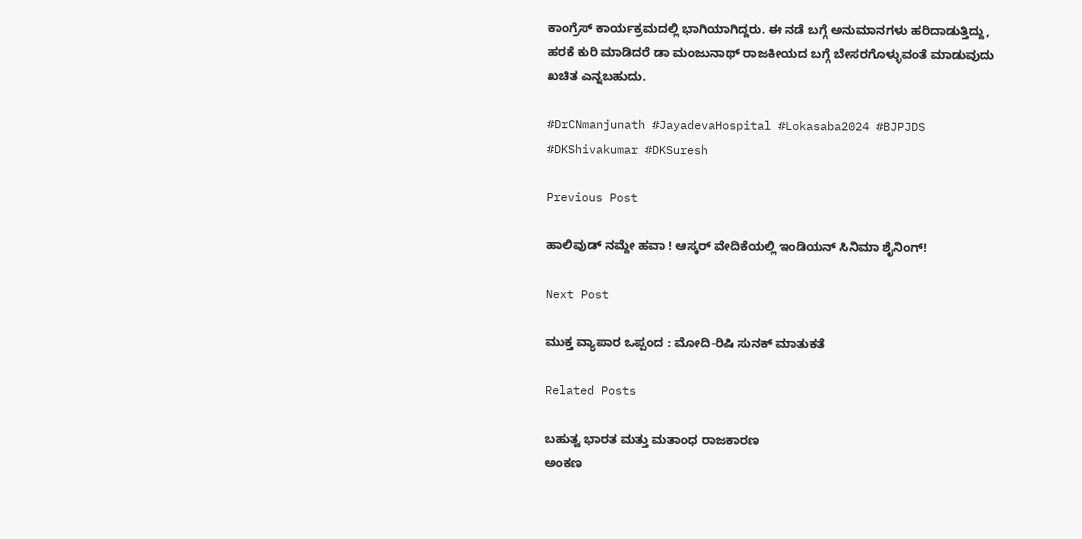ಕಾಂಗ್ರೆಸ್‌ ಕಾರ್ಯಕ್ರಮದಲ್ಲಿ ಭಾಗಿಯಾಗಿದ್ದರು. ಈ ನಡೆ ಬಗ್ಗೆ ಅನುಮಾನಗಳು ಹರಿದಾಡುತ್ತಿದ್ದು, ಹರಕೆ ಕುರಿ ಮಾಡಿದರೆ ಡಾ ಮಂಜುನಾಥ್‌ ರಾಜಕೀಯದ ಬಗ್ಗೆ ಬೇಸರಗೊಳ್ಳುವಂತೆ ಮಾಡುವುದು ಖಚಿತ ಎನ್ನಬಹುದು.

#DrCNmanjunath #JayadevaHospital #Lokasaba2024 #BJPJDS #DKShivakumar #DKSuresh

Previous Post

ಹಾಲಿವುಡ್ ನಮ್ದೇ ಹವಾ ! ಆಸ್ಕರ್ ವೇದಿಕೆಯಲ್ಲಿ ಇಂಡಿಯನ್ ಸಿನಿಮಾ ಶೈನಿಂಗ್!

Next Post

ಮುಕ್ತ ವ್ಯಾಪಾರ ಒಪ್ಪಂದ : ಮೋದಿ-ರಿಷಿ ಸುನಕ್ ಮಾತುಕತೆ

Related Posts

ಬಹುತ್ವ ಭಾರತ ಮತ್ತು ಮತಾಂಧ ರಾಜಕಾರಣ
ಅಂಕಣ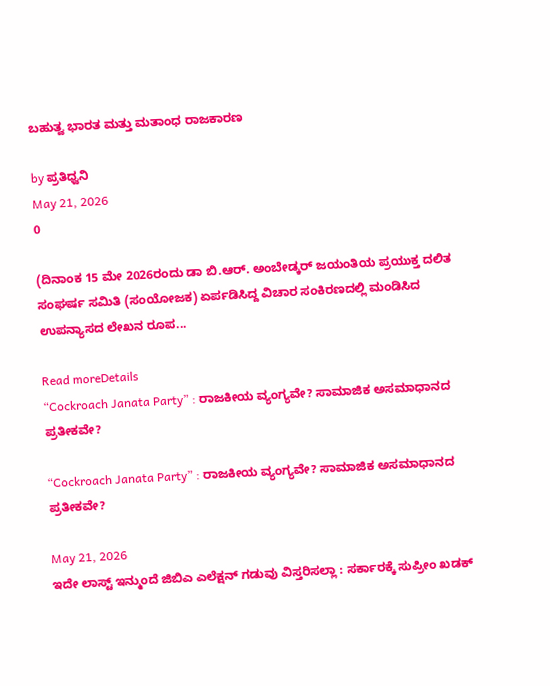ಬಹುತ್ವ ಭಾರತ ಮತ್ತು ಮತಾಂಧ ರಾಜಕಾರಣ

by ಪ್ರತಿಧ್ವನಿ
May 21, 2026
0

(ದಿನಾಂಕ 15 ಮೇ 2026ರಂದು ಡಾ ಬಿ.ಆರ್. ಅಂಬೇಡ್ಕರ್‌ ಜಯಂತಿಯ ಪ್ರಯುಕ್ತ ದಲಿತ ಸಂಘರ್ಷ ಸಮಿತಿ (ಸಂಯೋಜಕ) ಏರ್ಪಡಿಸಿದ್ದ ವಿಚಾರ ಸಂಕಿರಣದಲ್ಲಿ ಮಂಡಿಸಿದ ಉಪನ್ಯಾಸದ ಲೇಖನ ರೂಪ...

Read moreDetails
“Cockroach Janata Party” : ರಾಜಕೀಯ ವ್ಯಂಗ್ಯವೇ? ಸಾಮಾಜಿಕ ಅಸಮಾಧಾನದ ಪ್ರತೀಕವೇ?

“Cockroach Janata Party” : ರಾಜಕೀಯ ವ್ಯಂಗ್ಯವೇ? ಸಾಮಾಜಿಕ ಅಸಮಾಧಾನದ ಪ್ರತೀಕವೇ?

May 21, 2026
ಇದೇ ಲಾಸ್ಟ್‌ ಇನ್ಮುಂದೆ ಜಿಬಿಎ ಎಲೆಕ್ಷನ್ ಗಡುವು ವಿಸ್ತರಿಸಲ್ಲಾ : ಸರ್ಕಾರಕ್ಕೆ ಸುಪ್ರೀಂ ಖಡಕ್‌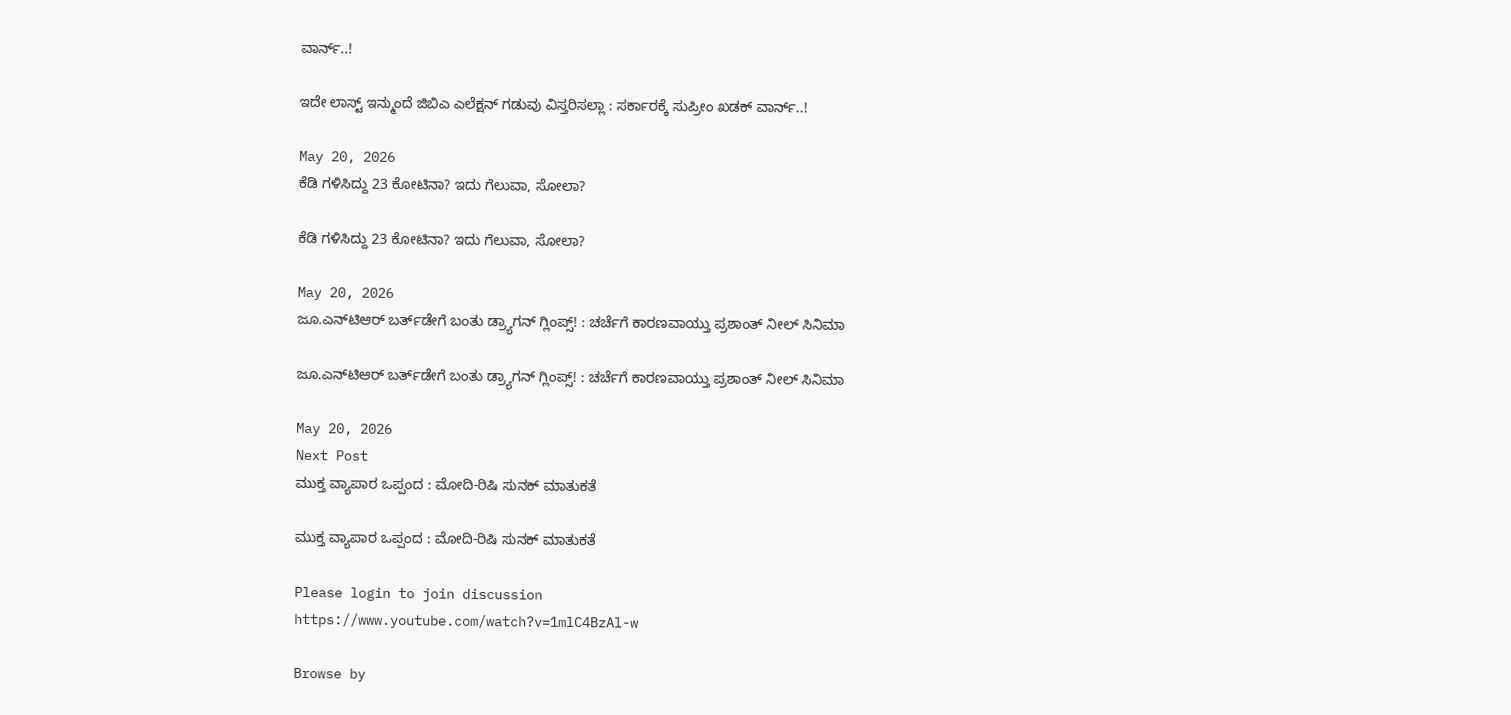ವಾರ್ನ್..!

ಇದೇ ಲಾಸ್ಟ್‌ ಇನ್ಮುಂದೆ ಜಿಬಿಎ ಎಲೆಕ್ಷನ್ ಗಡುವು ವಿಸ್ತರಿಸಲ್ಲಾ : ಸರ್ಕಾರಕ್ಕೆ ಸುಪ್ರೀಂ ಖಡಕ್‌ ವಾರ್ನ್..!

May 20, 2026
ಕೆಡಿ ಗಳಿಸಿದ್ದು 23 ಕೋಟಿನಾ? ಇದು ಗೆಲುವಾ, ಸೋಲಾ?

ಕೆಡಿ ಗಳಿಸಿದ್ದು 23 ಕೋಟಿನಾ? ಇದು ಗೆಲುವಾ, ಸೋಲಾ?

May 20, 2026
ಜೂ.ಎನ್‌ಟಿಆರ್‌ ಬರ್ತ್‌ಡೇಗೆ ಬಂತು ಡ್ರ್ಯಾಗನ್‌ ಗ್ಲಿಂಪ್ಸ್! : ಚರ್ಚೆಗೆ ಕಾರಣವಾಯ್ತು ಪ್ರಶಾಂತ್‌ ನೀಲ್‌ ಸಿನಿಮಾ

ಜೂ.ಎನ್‌ಟಿಆರ್‌ ಬರ್ತ್‌ಡೇಗೆ ಬಂತು ಡ್ರ್ಯಾಗನ್‌ ಗ್ಲಿಂಪ್ಸ್! : ಚರ್ಚೆಗೆ ಕಾರಣವಾಯ್ತು ಪ್ರಶಾಂತ್‌ ನೀಲ್‌ ಸಿನಿಮಾ

May 20, 2026
Next Post
ಮುಕ್ತ ವ್ಯಾಪಾರ ಒಪ್ಪಂದ : ಮೋದಿ-ರಿಷಿ ಸುನಕ್ ಮಾತುಕತೆ

ಮುಕ್ತ ವ್ಯಾಪಾರ ಒಪ್ಪಂದ : ಮೋದಿ-ರಿಷಿ ಸುನಕ್ ಮಾತುಕತೆ

Please login to join discussion
https://www.youtube.com/watch?v=1mlC4BzAl-w

Browse by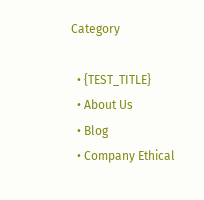Category

  • {TEST_TITLE}
  • About Us
  • Blog
  • Company Ethical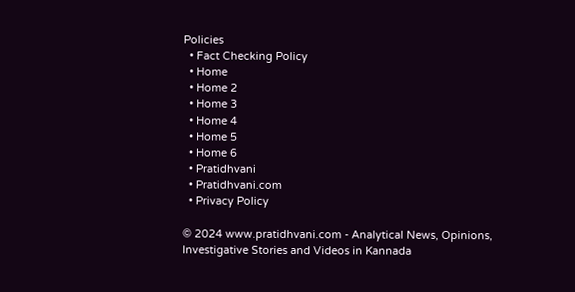Policies
  • Fact Checking Policy
  • Home
  • Home 2
  • Home 3
  • Home 4
  • Home 5
  • Home 6
  • Pratidhvani
  • Pratidhvani.com
  • Privacy Policy

© 2024 www.pratidhvani.com - Analytical News, Opinions, Investigative Stories and Videos in Kannada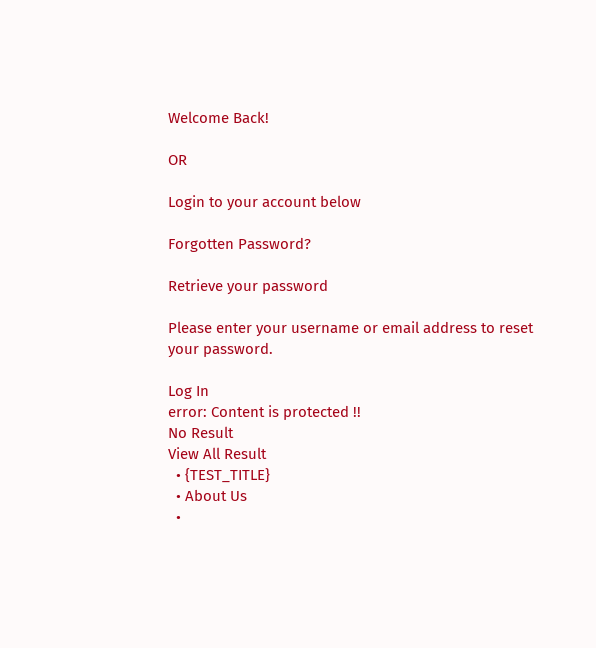Welcome Back!

OR

Login to your account below

Forgotten Password?

Retrieve your password

Please enter your username or email address to reset your password.

Log In
error: Content is protected !!
No Result
View All Result
  • {TEST_TITLE}
  • About Us
  •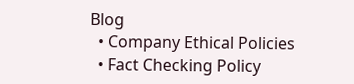Blog
  • Company Ethical Policies
  • Fact Checking Policy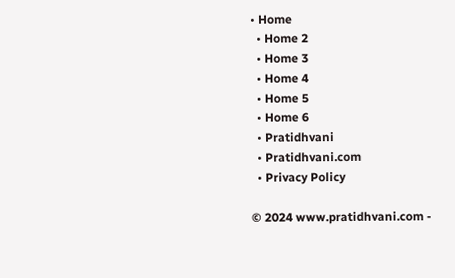• Home
  • Home 2
  • Home 3
  • Home 4
  • Home 5
  • Home 6
  • Pratidhvani
  • Pratidhvani.com
  • Privacy Policy

© 2024 www.pratidhvani.com -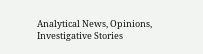Analytical News, Opinions, Investigative Stories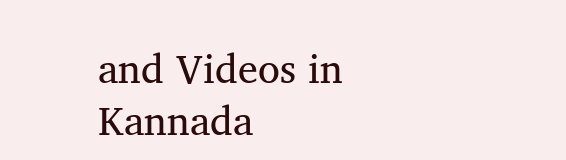and Videos in Kannada